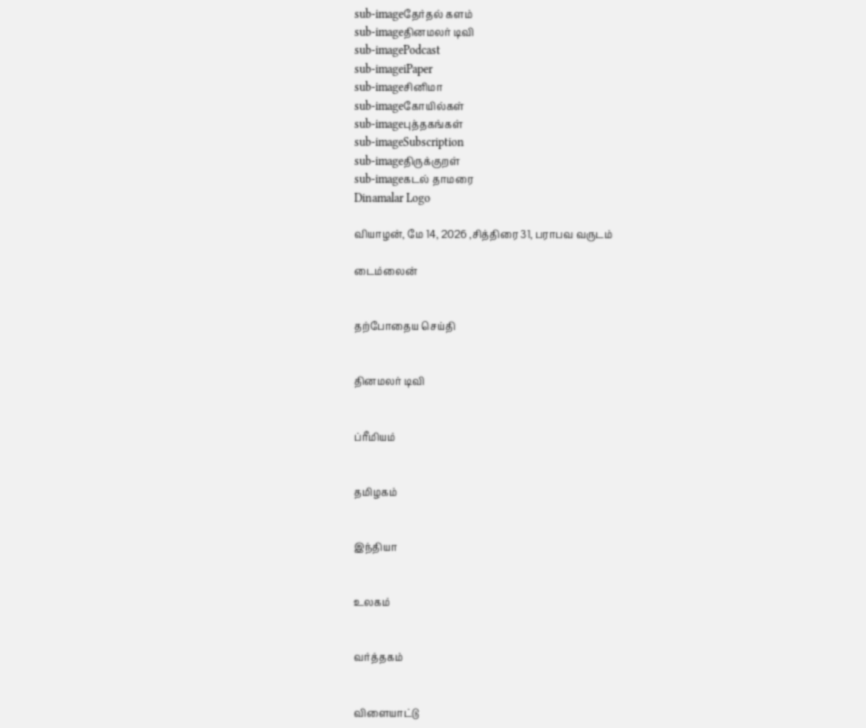sub-imageதேர்தல் களம்
sub-imageதினமலர் டிவி
sub-imagePodcast
sub-imageiPaper
sub-imageசினிமா
sub-imageகோயில்கள்
sub-imageபுத்தகங்கள்
sub-imageSubscription
sub-imageதிருக்குறள்
sub-imageகடல் தாமரை
Dinamalar Logo

வியாழன், மே 14, 2026 ,சித்திரை 31, பராபவ வருடம்

டைம்லைன்


தற்போதைய செய்தி


தினமலர் டிவி


ப்ரீமியம்


தமிழகம்


இந்தியா


உலகம்


வர்த்தகம்


விளையாட்டு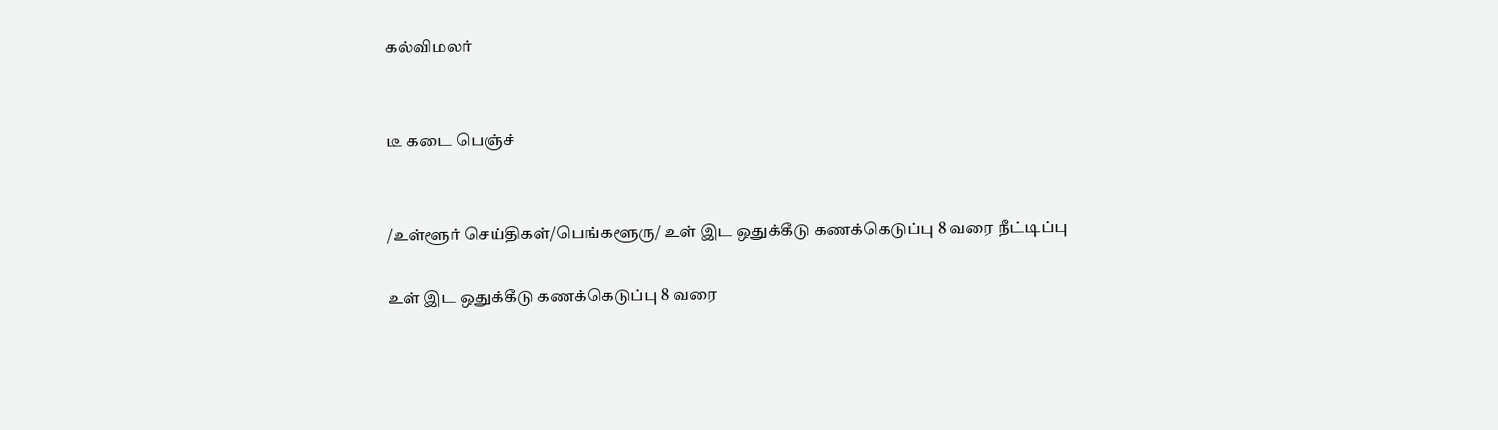கல்விமலர்


டீ கடை பெஞ்ச்


/உள்ளூர் செய்திகள்/பெங்களூரு/ உள் இட ஒதுக்கீடு கணக்கெடுப்பு 8 வரை நீட்டிப்பு

உள் இட ஒதுக்கீடு கணக்கெடுப்பு 8 வரை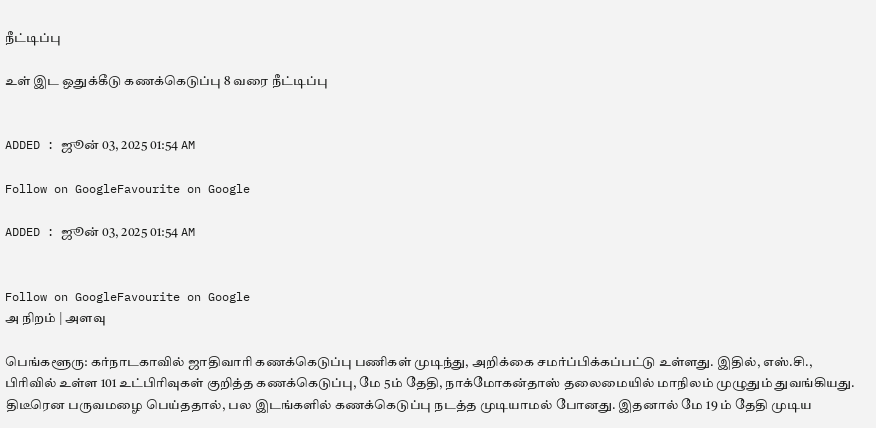நீட்டிப்பு

உள் இட ஒதுக்கீடு கணக்கெடுப்பு 8 வரை நீட்டிப்பு


ADDED : ஜூன் 03, 2025 01:54 AM

Follow on GoogleFavourite on Google

ADDED : ஜூன் 03, 2025 01:54 AM


Follow on GoogleFavourite on Google
அ நிறம் | அளவு

பெங்களூரு: கர்நாடகாவில் ஜாதிவாரி கணக்கெடுப்பு பணிகள் முடிந்து, அறிக்கை சமர்ப்பிக்கப்பட்டு உள்ளது. இதில், எஸ்.சி., பிரிவில் உள்ள 101 உட்பிரிவுகள் குறித்த கணக்கெடுப்பு, மே 5ம் தேதி, நாக்மோகன்தாஸ் தலைமையில் மாநிலம் முழுதும் துவங்கியது. திடீரென பருவமழை பெய்ததால், பல இடங்களில் கணக்கெடுப்பு நடத்த முடியாமல் போனது. இதனால் மே 19 ம் தேதி முடிய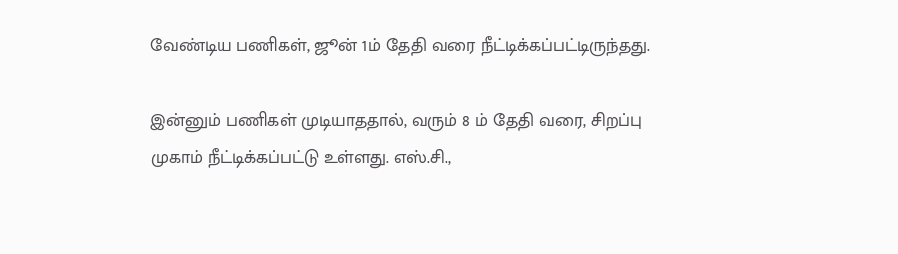வேண்டிய பணிகள், ஜூன் 1ம் தேதி வரை நீட்டிக்கப்பட்டிருந்தது.

இன்னும் பணிகள் முடியாததால், வரும் 8 ம் தேதி வரை, சிறப்பு முகாம் நீட்டிக்கப்பட்டு உள்ளது. எஸ்.சி.,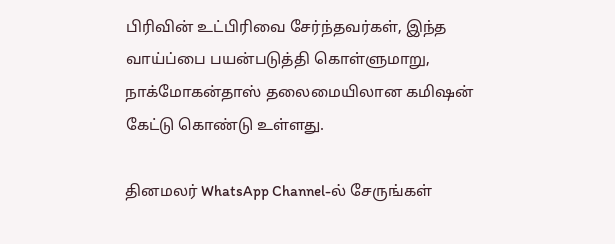பிரிவின் உட்பிரிவை சேர்ந்தவர்கள், இந்த வாய்ப்பை பயன்படுத்தி கொள்ளுமாறு, நாக்மோகன்தாஸ் தலைமையிலான கமிஷன் கேட்டு கொண்டு உள்ளது.

தினமலர் WhatsApp Channel-ல் சேருங்கள்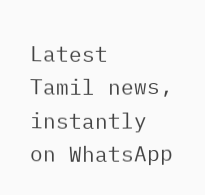Latest Tamil news, instantly on WhatsApp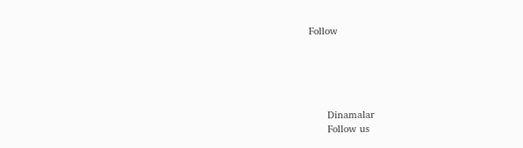Follow





      Dinamalar
      Follow us